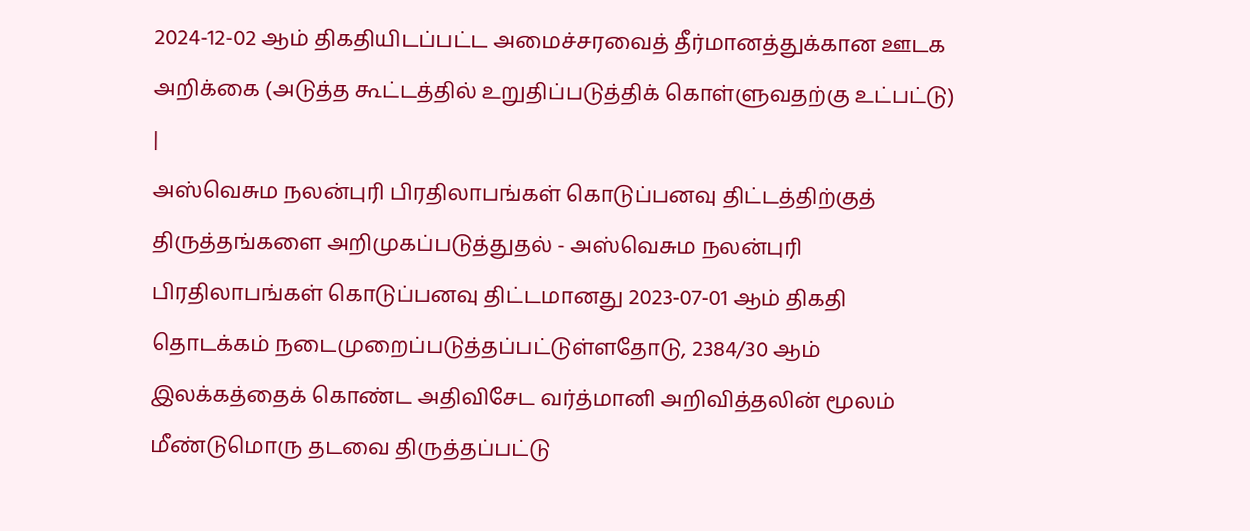2024-12-02 ஆம் திகதியிடப்பட்ட அமைச்சரவைத் தீர்மானத்துக்கான ஊடக அறிக்கை (அடுத்த கூட்டத்தில் உறுதிப்படுத்திக் கொள்ளுவதற்கு உட்பட்டு) |
அஸ்வெசும நலன்புரி பிரதிலாபங்கள் கொடுப்பனவு திட்டத்திற்குத் திருத்தங்களை அறிமுகப்படுத்துதல் - அஸ்வெசும நலன்புரி பிரதிலாபங்கள் கொடுப்பனவு திட்டமானது 2023‑07‑01 ஆம் திகதி தொடக்கம் நடைமுறைப்படுத்தப்பட்டுள்ளதோடு, 2384/30 ஆம் இலக்கத்தைக் கொண்ட அதிவிசேட வர்த்மானி அறிவித்தலின் மூலம் மீண்டுமொரு தடவை திருத்தப்பட்டு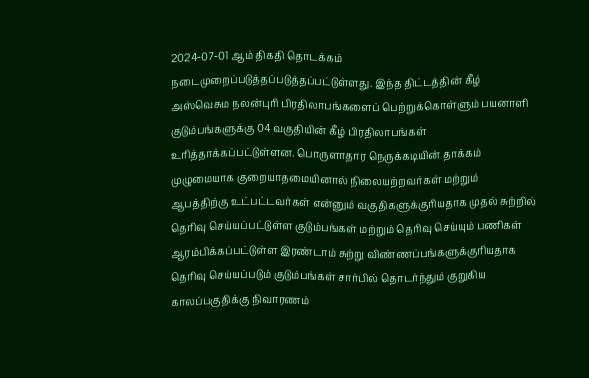2024‑07‑01 ஆம் திகதி தொடக்கம் நடைமுறைப்படுத்தப்படுத்தப்பட்டுள்ளது. இந்த திட்டத்தின் கீழ் அஸ்வெசும நலன்புரி பிரதிலாபங்களைப் பெற்றுக்கொள்ளும் பயனாளி குடும்பங்களுக்கு 04 வகுதியின் கீழ் பிரதிலாபங்கள் உரித்தாக்கப்பட்டுள்ளன. பொருளாதார நெருக்கடியின் தாக்கம் முழுமையாக குறையாதமையினால் நிலையற்றவர்கள் மற்றும் ஆபத்திற்கு உட்பட்டவர்கள் என்னும் வகுதிகளுக்குரியதாக முதல் சுற்றில் தெரிவு செய்யப்பட்டுள்ள குடும்பங்கள் மற்றும் தெரிவு செய்யும் பணிகள் ஆரம்பிக்கப்பட்டுள்ள இரண்டாம் சுற்று விண்ணப்பங்களுக்குரியதாக தெரிவு செய்யப்படும் குடும்பங்கள் சார்பில் தொடர்ந்தும் குறுகிய காலப்பகுதிக்கு நிவாரணம்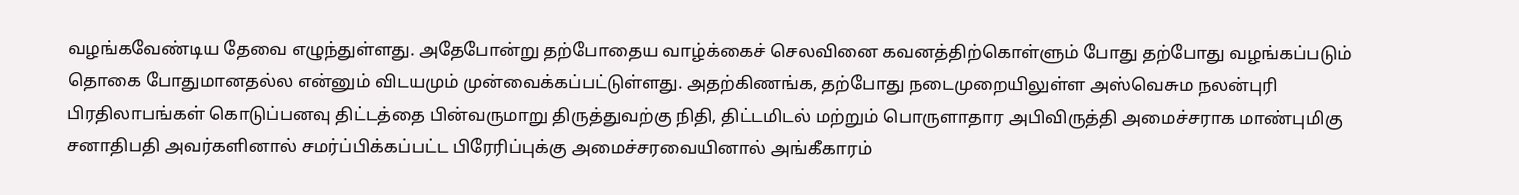வழங்கவேண்டிய தேவை எழுந்துள்ளது. அதேபோன்று தற்போதைய வாழ்க்கைச் செலவினை கவனத்திற்கொள்ளும் போது தற்போது வழங்கப்படும் தொகை போதுமானதல்ல என்னும் விடயமும் முன்வைக்கப்பட்டுள்ளது. அதற்கிணங்க, தற்போது நடைமுறையிலுள்ள அஸ்வெசும நலன்புரி பிரதிலாபங்கள் கொடுப்பனவு திட்டத்தை பின்வருமாறு திருத்துவற்கு நிதி, திட்டமிடல் மற்றும் பொருளாதார அபிவிருத்தி அமைச்சராக மாண்புமிகு சனாதிபதி அவர்களினால் சமர்ப்பிக்கப்பட்ட பிரேரிப்புக்கு அமைச்சரவையினால் அங்கீகாரம்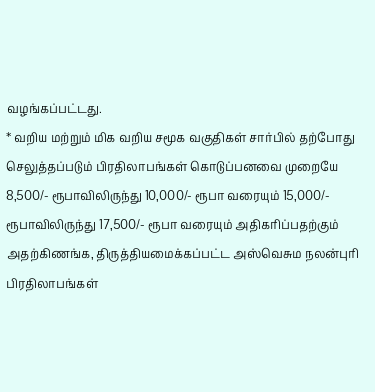வழங்கப்பட்டது.
* வறிய மற்றும் மிக வறிய சமூக வகுதிகள் சார்பில் தற்போது செலுத்தப்படும் பிரதிலாபங்கள் கொடுப்பனவை முறையே 8,500/- ரூபாவிலிருந்து 10,000/- ரூபா வரையும் 15,000/- ரூபாவிலிருந்து 17,500/- ரூபா வரையும் அதிகரிப்பதற்கும் அதற்கிணங்க, திருத்தியமைக்கப்பட்ட அஸ்வெசும நலன்புரி பிரதிலாபங்கள்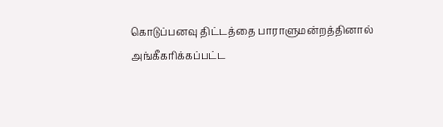கொடுப்பனவு திட்டத்தை பாராளுமன்றத்தினால் அங்கீகரிக்கப்பட்ட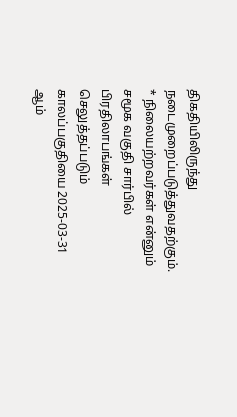திகதியிலிருந்து நடைமுறைப்படுத்துவதற்கும். * நிலையற்றவர்கள் என்னும் சமூக வகுதி சார்பில் பிரதிலாபங்கள் செலுத்தப்படும் காலப்பகுதியை 2025‑03‑31 ஆம்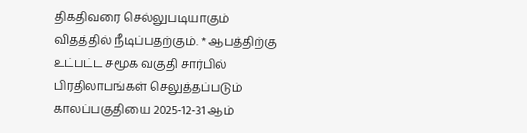திகதிவரை செல்லுபடியாகும் விதத்தில் நீடிப்பதற்கும். * ஆபத்திற்கு உட்பட்ட சமூக வகுதி சார்பில் பிரதிலாபங்கள் செலுத்தப்படும் காலப்பகுதியை 2025‑12‑31 ஆம்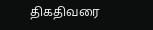திகதிவரை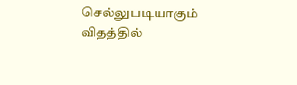செல்லுபடியாகும் விதத்தில்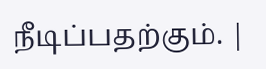நீடிப்பதற்கும். |